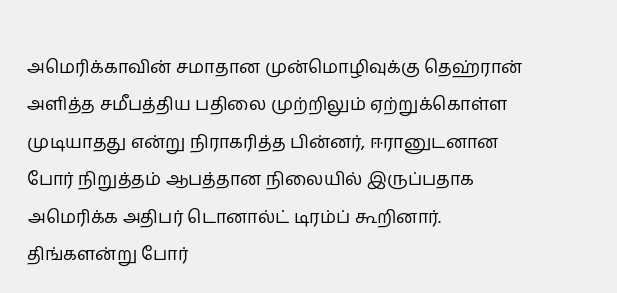அமெரிக்காவின் சமாதான முன்மொழிவுக்கு தெஹ்ரான் அளித்த சமீபத்திய பதிலை முற்றிலும் ஏற்றுக்கொள்ள முடியாதது என்று நிராகரித்த பின்னர், ஈரானுடனான போர் நிறுத்தம் ஆபத்தான நிலையில் இருப்பதாக அமெரிக்க அதிபர் டொனால்ட் டிரம்ப் கூறினார்.
திங்களன்று போர்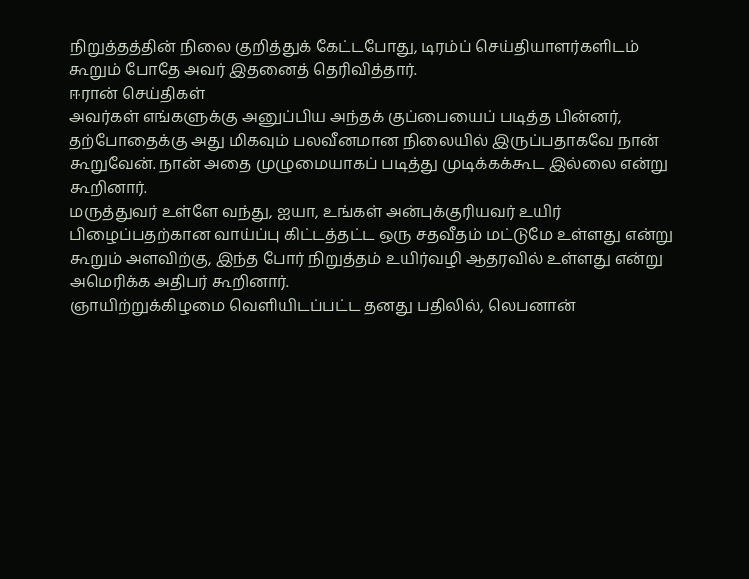நிறுத்தத்தின் நிலை குறித்துக் கேட்டபோது, டிரம்ப் செய்தியாளர்களிடம் கூறும் போதே அவர் இதனைத் தெரிவித்தார்.
ஈரான் செய்திகள்
அவர்கள் எங்களுக்கு அனுப்பிய அந்தக் குப்பையைப் படித்த பின்னர், தற்போதைக்கு அது மிகவும் பலவீனமான நிலையில் இருப்பதாகவே நான் கூறுவேன். நான் அதை முழுமையாகப் படித்து முடிக்கக்கூட இல்லை என்று கூறினார்.
மருத்துவர் உள்ளே வந்து, ஐயா, உங்கள் அன்புக்குரியவர் உயிர் பிழைப்பதற்கான வாய்ப்பு கிட்டத்தட்ட ஒரு சதவீதம் மட்டுமே உள்ளது என்று கூறும் அளவிற்கு, இந்த போர் நிறுத்தம் உயிர்வழி ஆதரவில் உள்ளது என்று அமெரிக்க அதிபர் கூறினார்.
ஞாயிற்றுக்கிழமை வெளியிடப்பட்ட தனது பதிலில், லெபனான்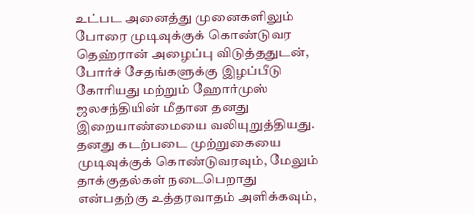உட்பட அனைத்து முனைகளிலும் போரை முடிவுக்குக் கொண்டுவர தெஹ்ரான் அழைப்பு விடுத்ததுடன், போர்ச் சேதங்களுக்கு இழப்பீடு கோரியது மற்றும் ஹோர்முஸ் ஜலசந்தியின் மீதான தனது இறையாண்மையை வலியுறுத்தியது.
தனது கடற்படை முற்றுகையை முடிவுக்குக் கொண்டுவரவும், மேலும் தாக்குதல்கள் நடைபெறாது என்பதற்கு உத்தரவாதம் அளிக்கவும்,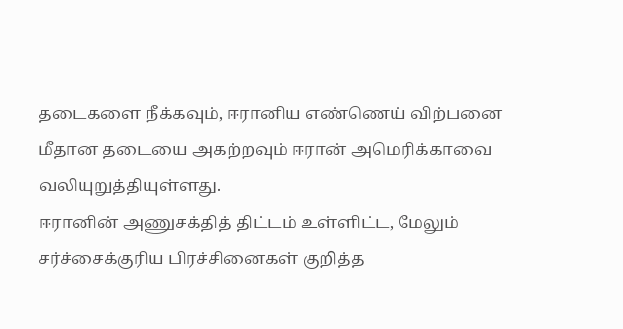தடைகளை நீக்கவும், ஈரானிய எண்ணெய் விற்பனை மீதான தடையை அகற்றவும் ஈரான் அமெரிக்காவை வலியுறுத்தியுள்ளது.
ஈரானின் அணுசக்தித் திட்டம் உள்ளிட்ட, மேலும் சர்ச்சைக்குரிய பிரச்சினைகள் குறித்த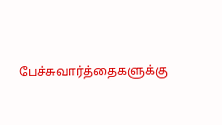பேச்சுவார்த்தைகளுக்கு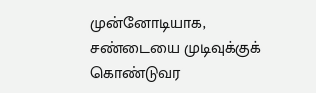முன்னோடியாக, சண்டையை முடிவுக்குக் கொண்டுவர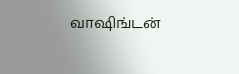வாஷிங்டன்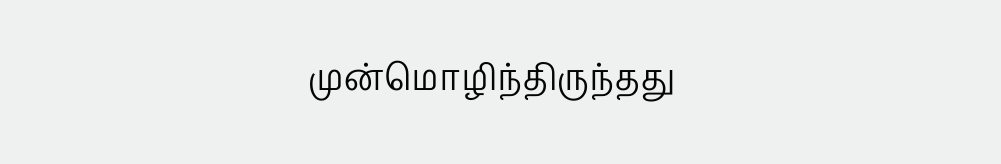முன்மொழிந்திருந்தது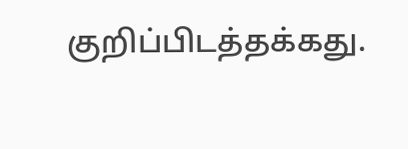குறிப்பிடத்தக்கது.